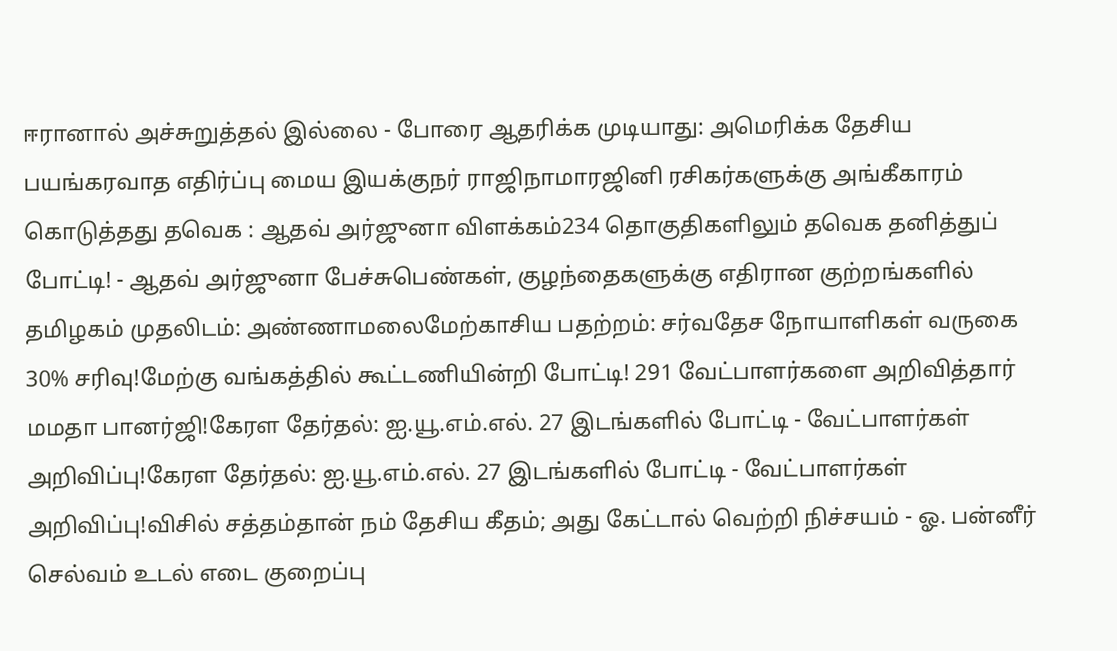ஈரானால் அச்சுறுத்தல் இல்லை - போரை ஆதரிக்க முடியாது: அமெரிக்க தேசிய பயங்கரவாத எதிர்ப்பு மைய இயக்குநர் ராஜிநாமாரஜினி ரசிகர்களுக்கு அங்கீகாரம் கொடுத்தது தவெக : ஆதவ் அர்ஜுனா விளக்கம்234 தொகுதிகளிலும் தவெக தனித்துப் போட்டி! - ஆதவ் அர்ஜுனா பேச்சுபெண்கள், குழந்தைகளுக்கு எதிரான குற்றங்களில் தமிழகம் முதலிடம்: அண்ணாமலைமேற்காசிய பதற்றம்: சர்வதேச நோயாளிகள் வருகை 30% சரிவு!மேற்கு வங்கத்தில் கூட்டணியின்றி போட்டி! 291 வேட்பாளர்களை அறிவித்தார் மமதா பானர்ஜி!கேரள தேர்தல்: ஐ.யூ.எம்.எல். 27 இடங்களில் போட்டி - வேட்பாளர்கள் அறிவிப்பு!கேரள தேர்தல்: ஐ.யூ.எம்.எல். 27 இடங்களில் போட்டி - வேட்பாளர்கள் அறிவிப்பு!விசில் சத்தம்தான் நம் தேசிய கீதம்; அது கேட்டால் வெற்றி நிச்சயம் - ஓ. பன்னீர் செல்வம் உடல் எடை குறைப்பு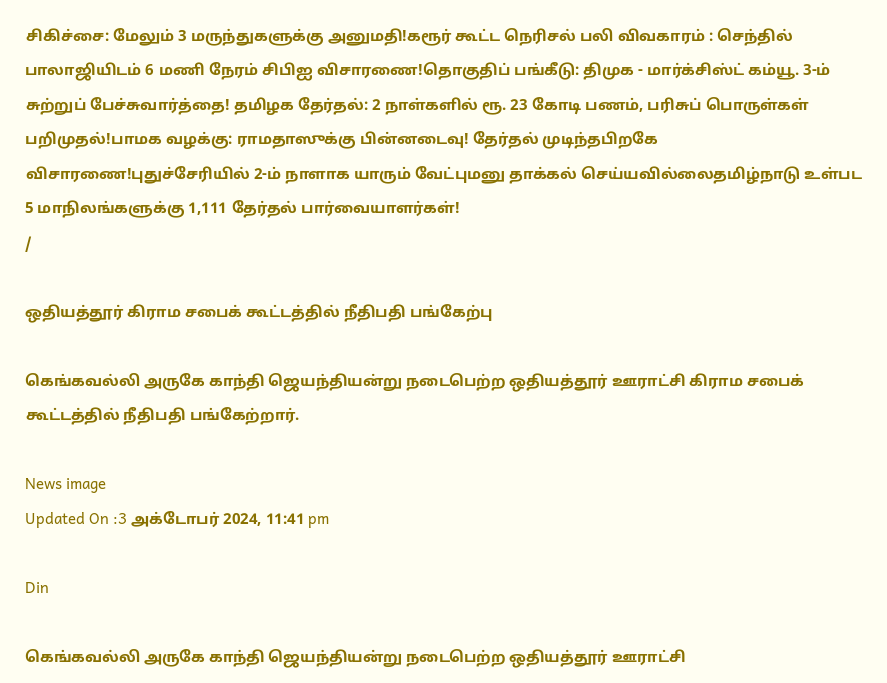சிகிச்சை: மேலும் 3 மருந்துகளுக்கு அனுமதி!கரூர் கூட்ட நெரிசல் பலி விவகாரம் : செந்தில் பாலாஜியிடம் 6 மணி நேரம் சிபிஐ விசாரணை!தொகுதிப் பங்கீடு: திமுக - மார்க்சிஸ்ட் கம்யூ. 3-ம் சுற்றுப் பேச்சுவார்த்தை! தமிழக தேர்தல்: 2 நாள்களில் ரூ. 23 கோடி பணம், பரிசுப் பொருள்கள் பறிமுதல்!பாமக வழக்கு: ராமதாஸுக்கு பின்னடைவு! தேர்தல் முடிந்தபிறகே விசாரணை!புதுச்சேரியில் 2-ம் நாளாக யாரும் வேட்புமனு தாக்கல் செய்யவில்லைதமிழ்நாடு உள்பட 5 மாநிலங்களுக்கு 1,111 தேர்தல் பார்வையாளர்கள்!
/

ஒதியத்தூர் கிராம சபைக் கூட்டத்தில் நீதிபதி பங்கேற்பு

கெங்கவல்லி அருகே காந்தி ஜெயந்தியன்று நடைபெற்ற ஒதியத்தூர் ஊராட்சி கிராம சபைக் கூட்டத்தில் நீதிபதி பங்கேற்றார்.

News image
Updated On :3 அக்டோபர் 2024, 11:41 pm

Din

கெங்கவல்லி அருகே காந்தி ஜெயந்தியன்று நடைபெற்ற ஒதியத்தூர் ஊராட்சி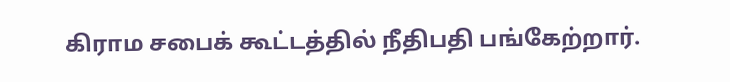கிராம சபைக் கூட்டத்தில் நீதிபதி பங்கேற்றார்.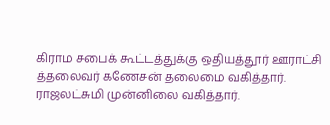கிராம சபைக் கூட்டத்துக்கு ஒதியத்தூர் ஊராட்சி த்தலைவர் கணேசன் தலைமை வகித்தார். ராஜலட்சுமி முன்னிலை வகித்தார்.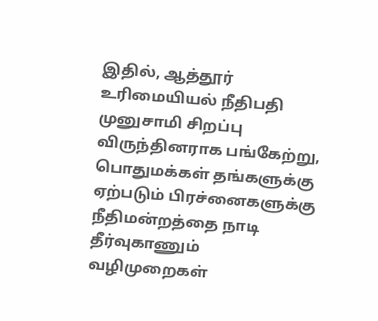இதில், ஆத்தூர் உரிமையியல் நீதிபதி முனுசாமி சிறப்பு விருந்தினராக பங்கேற்று, பொதுமக்கள் தங்களுக்கு ஏற்படும் பிரச்னைகளுக்கு நீதிமன்றத்தை நாடி தீர்வுகாணும் வழிமுறைகள்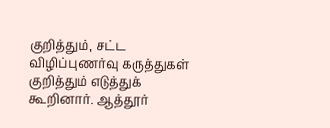குறித்தும், சட்ட விழிப்புணர்வு கருத்துகள் குறித்தும் எடுத்துக் கூறினார். ஆத்தூர்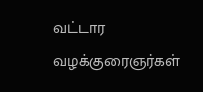வட்டார வழக்குரைஞர்கள்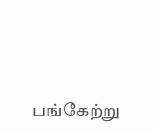பங்கேற்று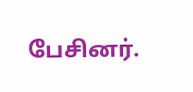பேசினர்.